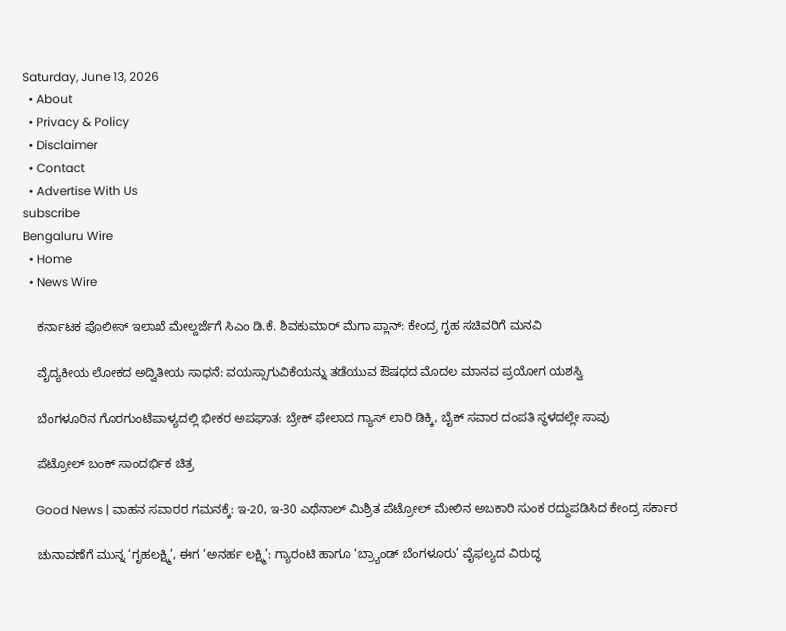Saturday, June 13, 2026
  • About
  • Privacy & Policy
  • Disclaimer
  • Contact
  • Advertise With Us
subscribe
Bengaluru Wire
  • Home
  • News Wire

    ಕರ್ನಾಟಕ ಪೊಲೀಸ್ ಇಲಾಖೆ ಮೇಲ್ದರ್ಜೆಗೆ ಸಿಎಂ ಡಿ.ಕೆ. ಶಿವಕುಮಾರ್ ಮೆಗಾ ಪ್ಲಾನ್: ಕೇಂದ್ರ ಗೃಹ ಸಚಿವರಿಗೆ ಮನವಿ

    ವೈದ್ಯಕೀಯ ಲೋಕದ ಅದ್ವಿತೀಯ ಸಾಧನೆ: ವಯಸ್ಸಾಗುವಿಕೆಯನ್ನು ತಡೆಯುವ ಔಷಧದ ಮೊದಲ ಮಾನವ ಪ್ರಯೋಗ ಯಶಸ್ವಿ

    ಬೆಂಗಳೂರಿನ ಗೊರಗುಂಟೆಪಾಳ್ಯದಲ್ಲಿ ಭೀಕರ ಅಪಘಾತ: ಬ್ರೇಕ್ ಫೇಲಾದ ಗ್ಯಾಸ್ ಲಾರಿ ಡಿಕ್ಕಿ, ಬೈಕ್ ಸವಾರ ದಂಪತಿ ಸ್ಥಳದಲ್ಲೇ ಸಾವು

    ಪೆಟ್ರೋಲ್ ಬಂಕ್ ಸಾಂದರ್ಭಿಕ ಚಿತ್ರ

    Good News | ವಾಹನ ಸವಾರರ ಗಮನಕ್ಕೆ: ಇ-20, ಇ-30 ಎಥೆನಾಲ್ ಮಿಶ್ರಿತ ಪೆಟ್ರೋಲ್ ಮೇಲಿನ ಅಬಕಾರಿ ಸುಂಕ ರದ್ದುಪಡಿಸಿದ ಕೇಂದ್ರ ಸರ್ಕಾರ

    ಚುನಾವಣೆಗೆ ಮುನ್ನ ‘ಗೃಹಲಕ್ಷ್ಮಿ’, ಈಗ ‘ಅನರ್ಹ ಲಕ್ಷ್ಮಿ’: ಗ್ಯಾರಂಟಿ ಹಾಗೂ ‘ಬ್ರ್ಯಾಂಡ್ ಬೆಂಗಳೂರು’ ವೈಫಲ್ಯದ ವಿರುದ್ಧ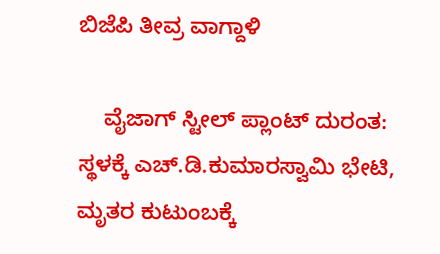ಬಿಜೆಪಿ ತೀವ್ರ ವಾಗ್ದಾಳಿ

    ವೈಜಾಗ್ ಸ್ಟೀಲ್ ಪ್ಲಾಂಟ್ ದುರಂತ: ಸ್ಥಳಕ್ಕೆ ಎಚ್.ಡಿ.ಕುಮಾರಸ್ವಾಮಿ ಭೇಟಿ, ಮೃತರ ಕುಟುಂಬಕ್ಕೆ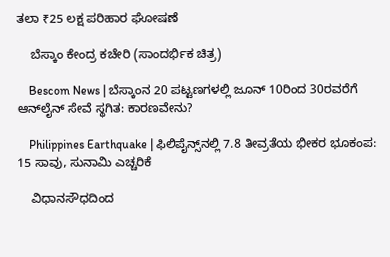ತಲಾ ₹25 ಲಕ್ಷ ಪರಿಹಾರ ಘೋಷಣೆ

    ಬೆಸ್ಕಾಂ ಕೇಂದ್ರ ಕಚೇರಿ (ಸಾಂದರ್ಭಿಕ ಚಿತ್ರ)

    Bescom News | ಬೆಸ್ಕಾಂನ 20 ಪಟ್ಟಣಗಳಲ್ಲಿ ಜೂನ್ 10ರಿಂದ 30ರವರೆಗೆ ಆನ್‌ಲೈನ್ ಸೇವೆ ಸ್ಥಗಿತ: ಕಾರಣವೇನು?

    Philippines Earthquake | ಫಿಲಿಪೈನ್ಸ್‌ನಲ್ಲಿ 7.8 ತೀವ್ರತೆಯ ಭೀಕರ ಭೂಕಂಪ: 15 ಸಾವು, ಸುನಾಮಿ ಎಚ್ಚರಿಕೆ

    ವಿಧಾನಸೌಧದಿಂದ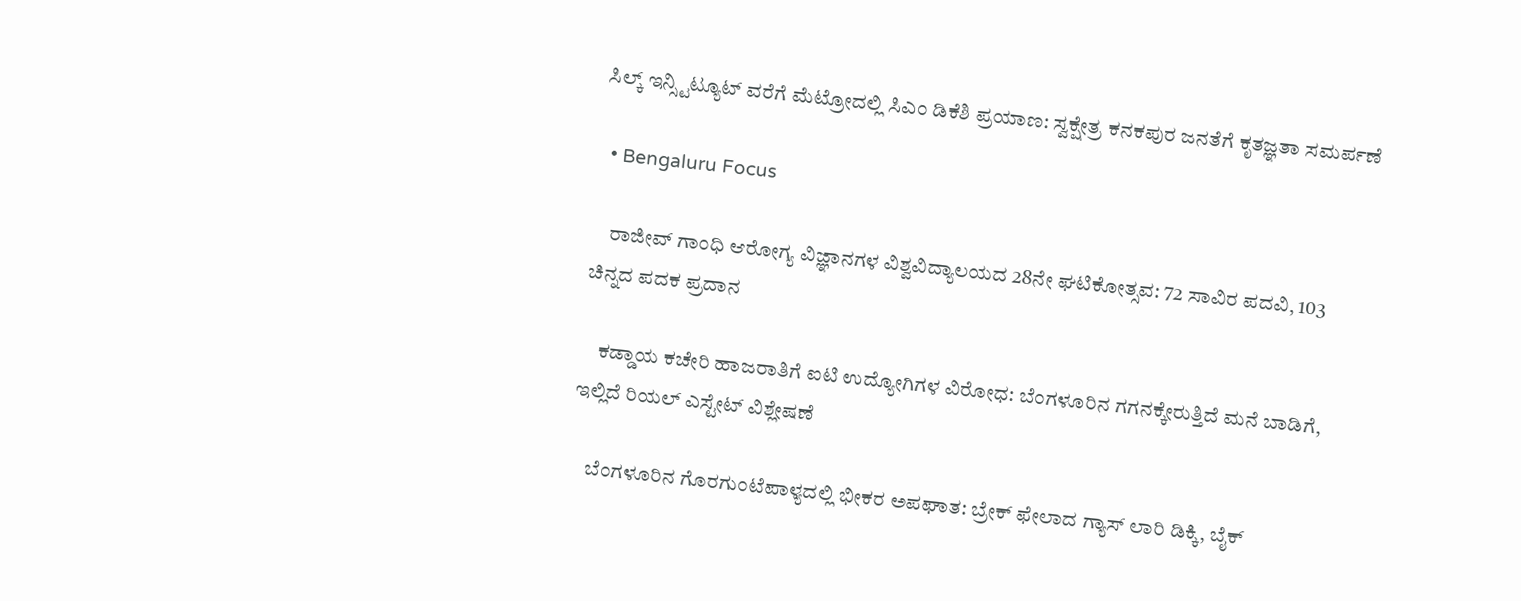ಸಿಲ್ಕ್ ಇನ್ಸ್ಟಿಟ್ಯೂಟ್ ವರೆಗೆ ಮೆಟ್ರೋದಲ್ಲಿ ಸಿಎಂ ಡಿಕೆಶಿ ಪ್ರಯಾಣ: ಸ್ವಕ್ಷೇತ್ರ ಕನಕಪುರ ಜನತೆಗೆ ಕೃತಜ್ಞತಾ ಸಮರ್ಪಣೆ

  • Bengaluru Focus

    ರಾಜೀವ್ ಗಾಂಧಿ ಆರೋಗ್ಯ ವಿಜ್ಞಾನಗಳ ವಿಶ್ವವಿದ್ಯಾಲಯದ 28ನೇ ಘಟಿಕೋತ್ಸವ: 72 ಸಾವಿರ ಪದವಿ, 103 ಚಿನ್ನದ ಪದಕ ಪ್ರದಾನ

    ಕಡ್ಡಾಯ ಕಚೇರಿ ಹಾಜರಾತಿಗೆ ಐಟಿ ಉದ್ಯೋಗಿಗಳ ವಿರೋಧ: ಬೆಂಗಳೂರಿನ ಗಗನಕ್ಕೇರುತ್ತಿದೆ ಮನೆ ಬಾಡಿಗೆ, ಇಲ್ಲಿದೆ ರಿಯಲ್ ಎಸ್ಟೇಟ್ ವಿಶ್ಲೇಷಣೆ

    ಬೆಂಗಳೂರಿನ ಗೊರಗುಂಟೆಪಾಳ್ಯದಲ್ಲಿ ಭೀಕರ ಅಪಘಾತ: ಬ್ರೇಕ್ ಫೇಲಾದ ಗ್ಯಾಸ್ ಲಾರಿ ಡಿಕ್ಕಿ, ಬೈಕ್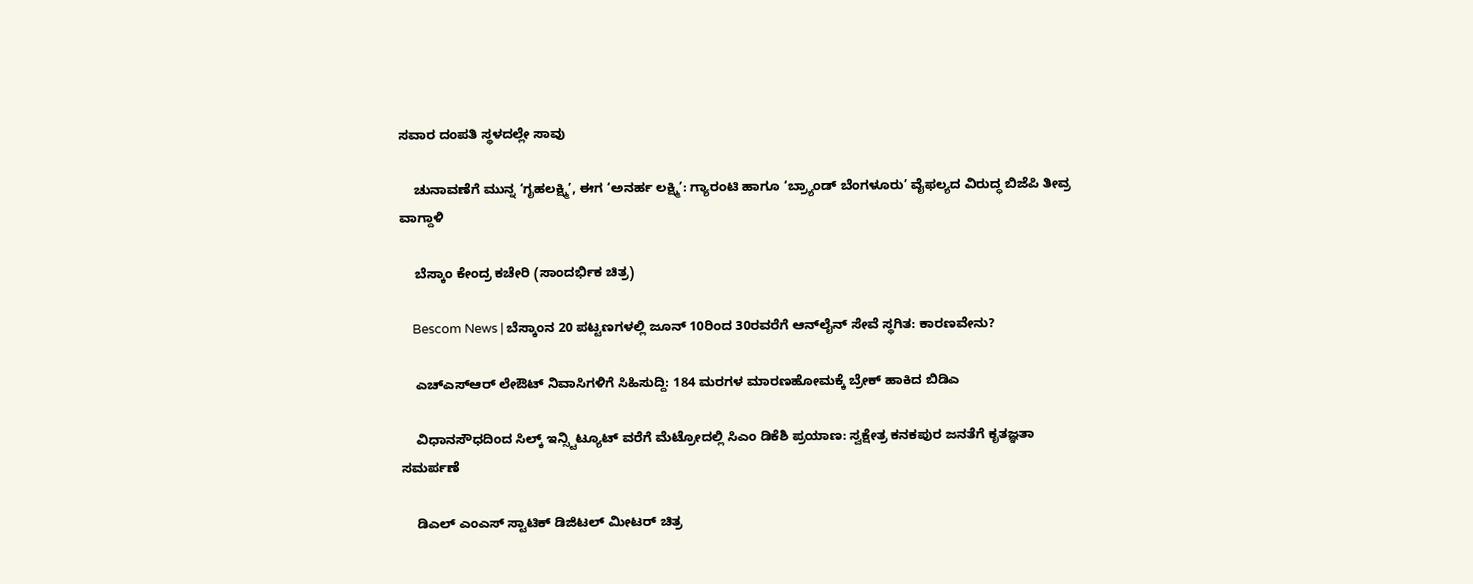ಸವಾರ ದಂಪತಿ ಸ್ಥಳದಲ್ಲೇ ಸಾವು

    ಚುನಾವಣೆಗೆ ಮುನ್ನ ‘ಗೃಹಲಕ್ಷ್ಮಿ’, ಈಗ ‘ಅನರ್ಹ ಲಕ್ಷ್ಮಿ’: ಗ್ಯಾರಂಟಿ ಹಾಗೂ ‘ಬ್ರ್ಯಾಂಡ್ ಬೆಂಗಳೂರು’ ವೈಫಲ್ಯದ ವಿರುದ್ಧ ಬಿಜೆಪಿ ತೀವ್ರ ವಾಗ್ದಾಳಿ

    ಬೆಸ್ಕಾಂ ಕೇಂದ್ರ ಕಚೇರಿ (ಸಾಂದರ್ಭಿಕ ಚಿತ್ರ)

    Bescom News | ಬೆಸ್ಕಾಂನ 20 ಪಟ್ಟಣಗಳಲ್ಲಿ ಜೂನ್ 10ರಿಂದ 30ರವರೆಗೆ ಆನ್‌ಲೈನ್ ಸೇವೆ ಸ್ಥಗಿತ: ಕಾರಣವೇನು?

    ಎಚ್‌ಎಸ್‌ಆರ್ ಲೇಔಟ್ ನಿವಾಸಿಗಳಿಗೆ ಸಿಹಿಸುದ್ದಿ: 184 ಮರಗಳ ಮಾರಣಹೋಮಕ್ಕೆ ಬ್ರೇಕ್ ಹಾಕಿದ ಬಿಡಿಎ

    ವಿಧಾನಸೌಧದಿಂದ ಸಿಲ್ಕ್ ಇನ್ಸ್ಟಿಟ್ಯೂಟ್ ವರೆಗೆ ಮೆಟ್ರೋದಲ್ಲಿ ಸಿಎಂ ಡಿಕೆಶಿ ಪ್ರಯಾಣ: ಸ್ವಕ್ಷೇತ್ರ ಕನಕಪುರ ಜನತೆಗೆ ಕೃತಜ್ಞತಾ ಸಮರ್ಪಣೆ

    ಡಿಎಲ್ ಎಂಎಸ್ ಸ್ಟಾಟಿಕ್ ಡಿಜಿಟಲ್ ಮೀಟರ್ ಚಿತ್ರ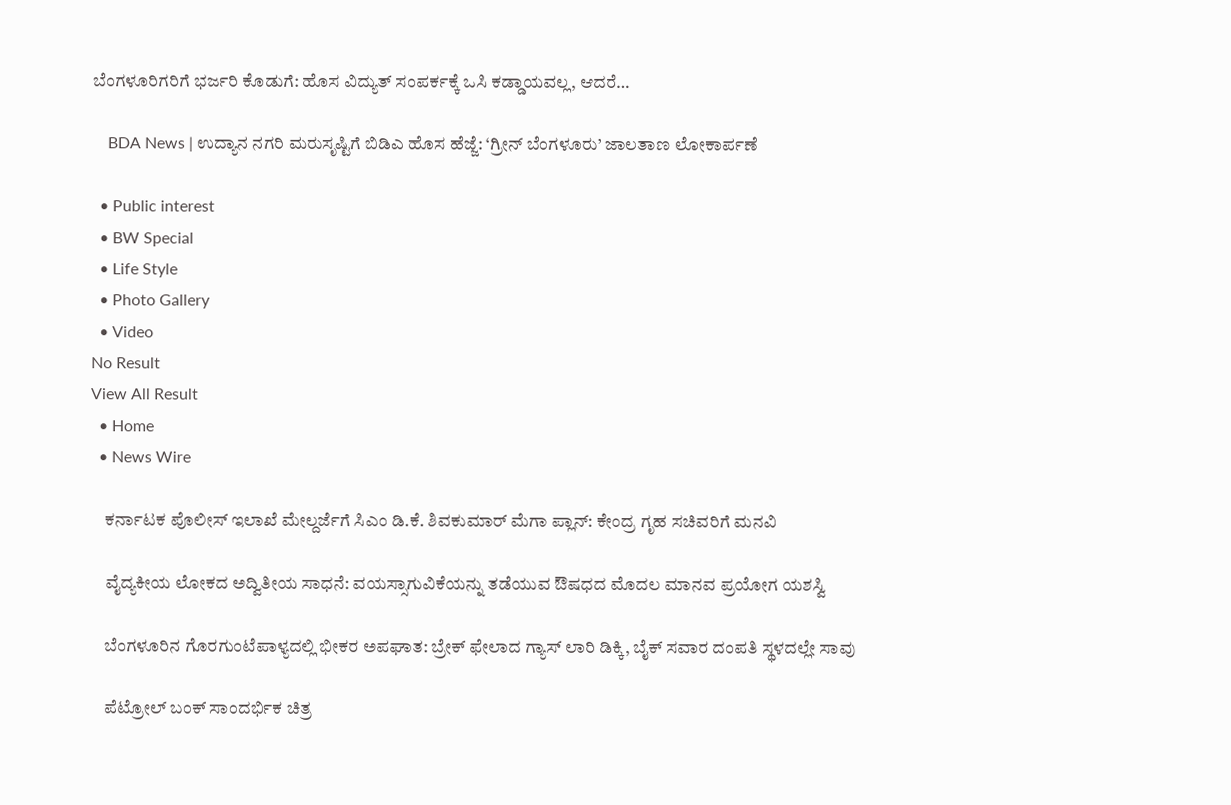ಬೆಂಗಳೂರಿಗರಿಗೆ ಭರ್ಜರಿ ಕೊಡುಗೆ: ಹೊಸ ವಿದ್ಯುತ್ ಸಂಪರ್ಕಕ್ಕೆ ಒಸಿ ಕಡ್ಡಾಯವಲ್ಲ, ಆದರೆ…

    BDA News | ಉದ್ಯಾನ ನಗರಿ ಮರುಸೃಷ್ಟಿಗೆ ಬಿಡಿಎ ಹೊಸ ಹೆಜ್ಜೆ: ‘ಗ್ರೀನ್ ಬೆಂಗಳೂರು’ ಜಾಲತಾಣ ಲೋಕಾರ್ಪಣೆ

  • Public interest
  • BW Special
  • Life Style
  • Photo Gallery
  • Video
No Result
View All Result
  • Home
  • News Wire

    ಕರ್ನಾಟಕ ಪೊಲೀಸ್ ಇಲಾಖೆ ಮೇಲ್ದರ್ಜೆಗೆ ಸಿಎಂ ಡಿ.ಕೆ. ಶಿವಕುಮಾರ್ ಮೆಗಾ ಪ್ಲಾನ್: ಕೇಂದ್ರ ಗೃಹ ಸಚಿವರಿಗೆ ಮನವಿ

    ವೈದ್ಯಕೀಯ ಲೋಕದ ಅದ್ವಿತೀಯ ಸಾಧನೆ: ವಯಸ್ಸಾಗುವಿಕೆಯನ್ನು ತಡೆಯುವ ಔಷಧದ ಮೊದಲ ಮಾನವ ಪ್ರಯೋಗ ಯಶಸ್ವಿ

    ಬೆಂಗಳೂರಿನ ಗೊರಗುಂಟೆಪಾಳ್ಯದಲ್ಲಿ ಭೀಕರ ಅಪಘಾತ: ಬ್ರೇಕ್ ಫೇಲಾದ ಗ್ಯಾಸ್ ಲಾರಿ ಡಿಕ್ಕಿ, ಬೈಕ್ ಸವಾರ ದಂಪತಿ ಸ್ಥಳದಲ್ಲೇ ಸಾವು

    ಪೆಟ್ರೋಲ್ ಬಂಕ್ ಸಾಂದರ್ಭಿಕ ಚಿತ್ರ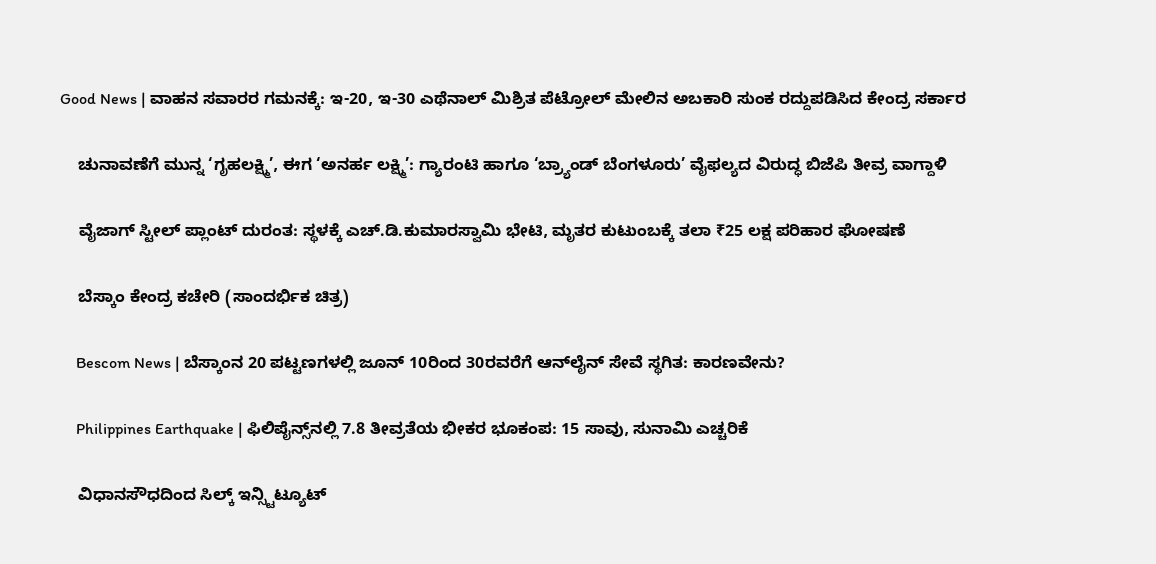Good News | ವಾಹನ ಸವಾರರ ಗಮನಕ್ಕೆ: ಇ-20, ಇ-30 ಎಥೆನಾಲ್ ಮಿಶ್ರಿತ ಪೆಟ್ರೋಲ್ ಮೇಲಿನ ಅಬಕಾರಿ ಸುಂಕ ರದ್ದುಪಡಿಸಿದ ಕೇಂದ್ರ ಸರ್ಕಾರ

    ಚುನಾವಣೆಗೆ ಮುನ್ನ ‘ಗೃಹಲಕ್ಷ್ಮಿ’, ಈಗ ‘ಅನರ್ಹ ಲಕ್ಷ್ಮಿ’: ಗ್ಯಾರಂಟಿ ಹಾಗೂ ‘ಬ್ರ್ಯಾಂಡ್ ಬೆಂಗಳೂರು’ ವೈಫಲ್ಯದ ವಿರುದ್ಧ ಬಿಜೆಪಿ ತೀವ್ರ ವಾಗ್ದಾಳಿ

    ವೈಜಾಗ್ ಸ್ಟೀಲ್ ಪ್ಲಾಂಟ್ ದುರಂತ: ಸ್ಥಳಕ್ಕೆ ಎಚ್.ಡಿ.ಕುಮಾರಸ್ವಾಮಿ ಭೇಟಿ, ಮೃತರ ಕುಟುಂಬಕ್ಕೆ ತಲಾ ₹25 ಲಕ್ಷ ಪರಿಹಾರ ಘೋಷಣೆ

    ಬೆಸ್ಕಾಂ ಕೇಂದ್ರ ಕಚೇರಿ (ಸಾಂದರ್ಭಿಕ ಚಿತ್ರ)

    Bescom News | ಬೆಸ್ಕಾಂನ 20 ಪಟ್ಟಣಗಳಲ್ಲಿ ಜೂನ್ 10ರಿಂದ 30ರವರೆಗೆ ಆನ್‌ಲೈನ್ ಸೇವೆ ಸ್ಥಗಿತ: ಕಾರಣವೇನು?

    Philippines Earthquake | ಫಿಲಿಪೈನ್ಸ್‌ನಲ್ಲಿ 7.8 ತೀವ್ರತೆಯ ಭೀಕರ ಭೂಕಂಪ: 15 ಸಾವು, ಸುನಾಮಿ ಎಚ್ಚರಿಕೆ

    ವಿಧಾನಸೌಧದಿಂದ ಸಿಲ್ಕ್ ಇನ್ಸ್ಟಿಟ್ಯೂಟ್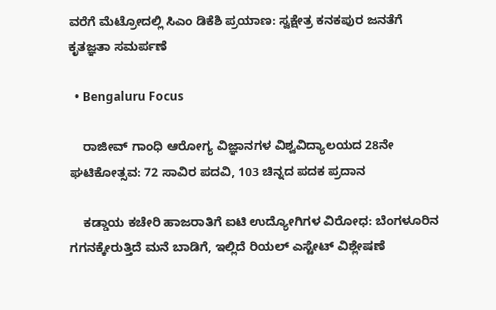ವರೆಗೆ ಮೆಟ್ರೋದಲ್ಲಿ ಸಿಎಂ ಡಿಕೆಶಿ ಪ್ರಯಾಣ: ಸ್ವಕ್ಷೇತ್ರ ಕನಕಪುರ ಜನತೆಗೆ ಕೃತಜ್ಞತಾ ಸಮರ್ಪಣೆ

  • Bengaluru Focus

    ರಾಜೀವ್ ಗಾಂಧಿ ಆರೋಗ್ಯ ವಿಜ್ಞಾನಗಳ ವಿಶ್ವವಿದ್ಯಾಲಯದ 28ನೇ ಘಟಿಕೋತ್ಸವ: 72 ಸಾವಿರ ಪದವಿ, 103 ಚಿನ್ನದ ಪದಕ ಪ್ರದಾನ

    ಕಡ್ಡಾಯ ಕಚೇರಿ ಹಾಜರಾತಿಗೆ ಐಟಿ ಉದ್ಯೋಗಿಗಳ ವಿರೋಧ: ಬೆಂಗಳೂರಿನ ಗಗನಕ್ಕೇರುತ್ತಿದೆ ಮನೆ ಬಾಡಿಗೆ, ಇಲ್ಲಿದೆ ರಿಯಲ್ ಎಸ್ಟೇಟ್ ವಿಶ್ಲೇಷಣೆ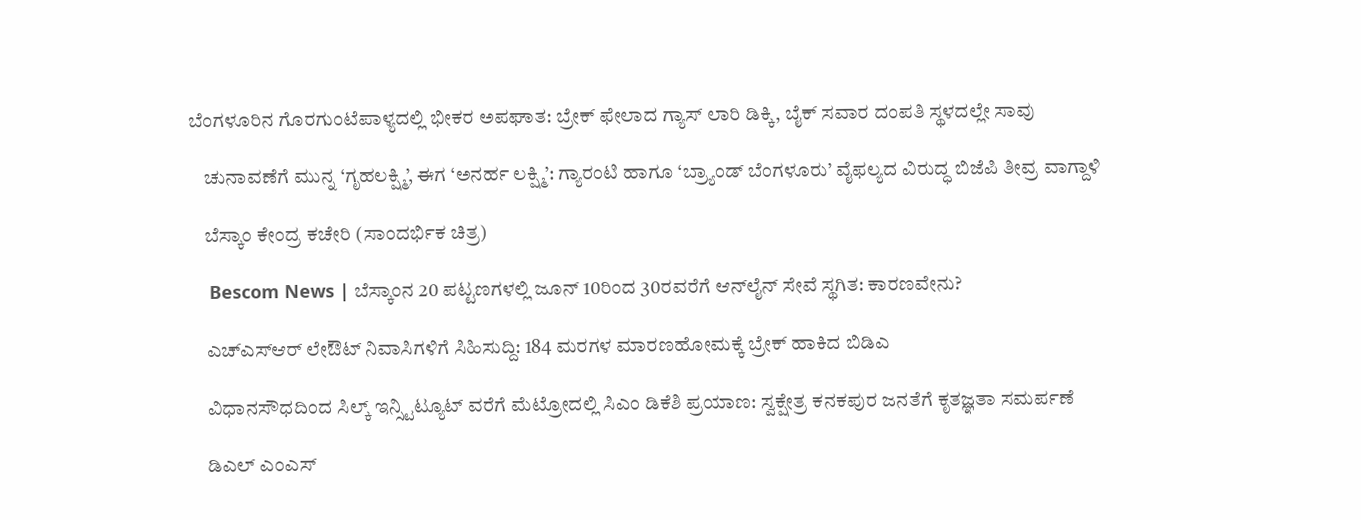ಬೆಂಗಳೂರಿನ ಗೊರಗುಂಟೆಪಾಳ್ಯದಲ್ಲಿ ಭೀಕರ ಅಪಘಾತ: ಬ್ರೇಕ್ ಫೇಲಾದ ಗ್ಯಾಸ್ ಲಾರಿ ಡಿಕ್ಕಿ, ಬೈಕ್ ಸವಾರ ದಂಪತಿ ಸ್ಥಳದಲ್ಲೇ ಸಾವು

    ಚುನಾವಣೆಗೆ ಮುನ್ನ ‘ಗೃಹಲಕ್ಷ್ಮಿ’, ಈಗ ‘ಅನರ್ಹ ಲಕ್ಷ್ಮಿ’: ಗ್ಯಾರಂಟಿ ಹಾಗೂ ‘ಬ್ರ್ಯಾಂಡ್ ಬೆಂಗಳೂರು’ ವೈಫಲ್ಯದ ವಿರುದ್ಧ ಬಿಜೆಪಿ ತೀವ್ರ ವಾಗ್ದಾಳಿ

    ಬೆಸ್ಕಾಂ ಕೇಂದ್ರ ಕಚೇರಿ (ಸಾಂದರ್ಭಿಕ ಚಿತ್ರ)

    Bescom News | ಬೆಸ್ಕಾಂನ 20 ಪಟ್ಟಣಗಳಲ್ಲಿ ಜೂನ್ 10ರಿಂದ 30ರವರೆಗೆ ಆನ್‌ಲೈನ್ ಸೇವೆ ಸ್ಥಗಿತ: ಕಾರಣವೇನು?

    ಎಚ್‌ಎಸ್‌ಆರ್ ಲೇಔಟ್ ನಿವಾಸಿಗಳಿಗೆ ಸಿಹಿಸುದ್ದಿ: 184 ಮರಗಳ ಮಾರಣಹೋಮಕ್ಕೆ ಬ್ರೇಕ್ ಹಾಕಿದ ಬಿಡಿಎ

    ವಿಧಾನಸೌಧದಿಂದ ಸಿಲ್ಕ್ ಇನ್ಸ್ಟಿಟ್ಯೂಟ್ ವರೆಗೆ ಮೆಟ್ರೋದಲ್ಲಿ ಸಿಎಂ ಡಿಕೆಶಿ ಪ್ರಯಾಣ: ಸ್ವಕ್ಷೇತ್ರ ಕನಕಪುರ ಜನತೆಗೆ ಕೃತಜ್ಞತಾ ಸಮರ್ಪಣೆ

    ಡಿಎಲ್ ಎಂಎಸ್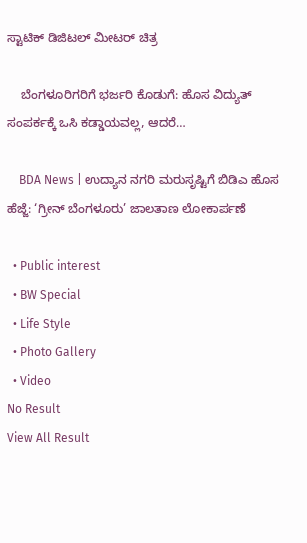ಸ್ಟಾಟಿಕ್ ಡಿಜಿಟಲ್ ಮೀಟರ್ ಚಿತ್ರ

    ಬೆಂಗಳೂರಿಗರಿಗೆ ಭರ್ಜರಿ ಕೊಡುಗೆ: ಹೊಸ ವಿದ್ಯುತ್ ಸಂಪರ್ಕಕ್ಕೆ ಒಸಿ ಕಡ್ಡಾಯವಲ್ಲ, ಆದರೆ…

    BDA News | ಉದ್ಯಾನ ನಗರಿ ಮರುಸೃಷ್ಟಿಗೆ ಬಿಡಿಎ ಹೊಸ ಹೆಜ್ಜೆ: ‘ಗ್ರೀನ್ ಬೆಂಗಳೂರು’ ಜಾಲತಾಣ ಲೋಕಾರ್ಪಣೆ

  • Public interest
  • BW Special
  • Life Style
  • Photo Gallery
  • Video
No Result
View All Result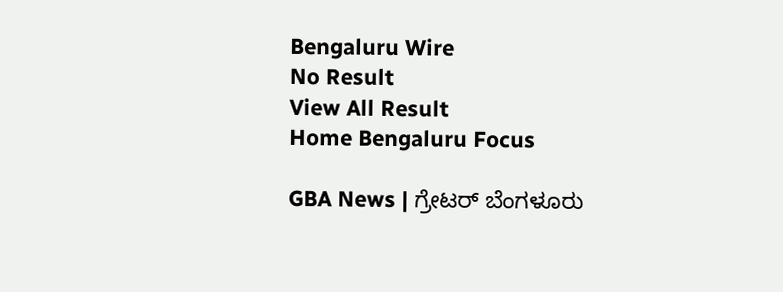Bengaluru Wire
No Result
View All Result
Home Bengaluru Focus

GBA News | ಗ್ರೇಟರ್ ಬೆಂಗಳೂರು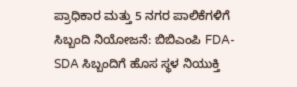ಪ್ರಾಧಿಕಾರ ಮತ್ತು 5 ನಗರ ಪಾಲಿಕೆಗಳಿಗೆ ಸಿಬ್ಬಂದಿ ನಿಯೋಜನೆ: ಬಿಬಿಎಂಪಿ FDA-SDA ಸಿಬ್ಬಂದಿಗೆ ಹೊಸ ಸ್ಥಳ ನಿಯುಕ್ತಿ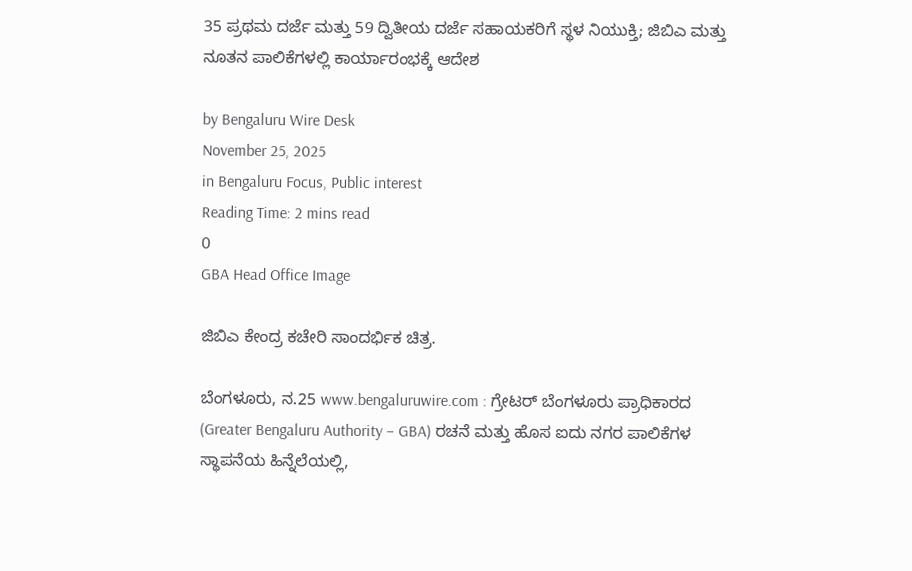35 ಪ್ರಥಮ ದರ್ಜೆ ಮತ್ತು 59 ದ್ವಿತೀಯ ದರ್ಜೆ ಸಹಾಯಕರಿಗೆ ಸ್ಥಳ ನಿಯುಕ್ತಿ; ಜಿಬಿಎ ಮತ್ತು ನೂತನ ಪಾಲಿಕೆಗಳಲ್ಲಿ ಕಾರ್ಯಾರಂಭಕ್ಕೆ ಆದೇಶ

by Bengaluru Wire Desk
November 25, 2025
in Bengaluru Focus, Public interest
Reading Time: 2 mins read
0
GBA Head Office Image

ಜಿಬಿಎ ಕೇಂದ್ರ ಕಚೇರಿ ಸಾಂದರ್ಭಿಕ ಚಿತ್ರ.

ಬೆಂಗಳೂರು, ನ.25 www.bengaluruwire.com : ಗ್ರೇಟರ್ ಬೆಂಗಳೂರು ಪ್ರಾಧಿಕಾರದ (Greater Bengaluru Authority – GBA) ರಚನೆ ಮತ್ತು ಹೊಸ ಐದು ನಗರ ಪಾಲಿಕೆಗಳ ಸ್ಥಾಪನೆಯ ಹಿನ್ನೆಲೆಯಲ್ಲಿ,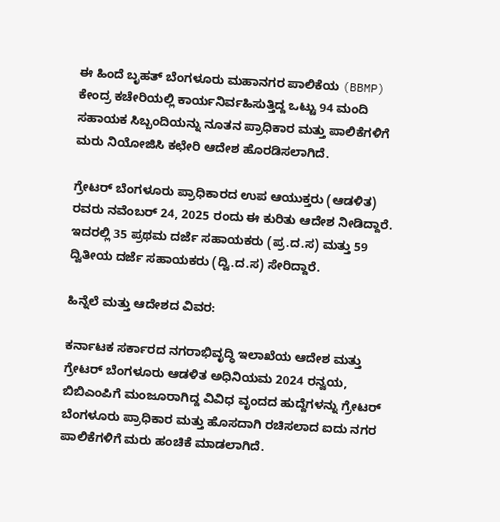ಈ ಹಿಂದೆ ಬೃಹತ್ ಬೆಂಗಳೂರು ಮಹಾನಗರ ಪಾಲಿಕೆಯ (BBMP) ಕೇಂದ್ರ ಕಚೇರಿಯಲ್ಲಿ ಕಾರ್ಯನಿರ್ವಹಿಸುತ್ತಿದ್ದ ಒಟ್ಟು 94 ಮಂದಿ ಸಹಾಯಕ ಸಿಬ್ಬಂದಿಯನ್ನು ನೂತನ ಪ್ರಾಧಿಕಾರ ಮತ್ತು ಪಾಲಿಕೆಗಳಿಗೆ ಮರು ನಿಯೋಜಿಸಿ ಕಛೇರಿ ಆದೇಶ ಹೊರಡಿಸಲಾಗಿದೆ.

ಗ್ರೇಟರ್ ಬೆಂಗಳೂರು ಪ್ರಾಧಿಕಾರದ ಉಪ ಆಯುಕ್ತರು (ಆಡಳಿತ) ರವರು ನವೆಂಬರ್ 24, 2025 ರಂದು ಈ ಕುರಿತು ಆದೇಶ ನೀಡಿದ್ದಾರೆ. ಇದರಲ್ಲಿ 35 ಪ್ರಥಮ ದರ್ಜೆ ಸಹಾಯಕರು (ಪ್ರ.ದ.ಸ) ಮತ್ತು 59 ದ್ವಿತೀಯ ದರ್ಜೆ ಸಹಾಯಕರು (ದ್ವಿ.ದ.ಸ) ಸೇರಿದ್ದಾರೆ.

ಹಿನ್ನೆಲೆ ಮತ್ತು ಆದೇಶದ ವಿವರ:

ಕರ್ನಾಟಕ ಸರ್ಕಾರದ ನಗರಾಭಿವೃದ್ಧಿ ಇಲಾಖೆಯ ಆದೇಶ ಮತ್ತು ಗ್ರೇಟರ್ ಬೆಂಗಳೂರು ಆಡಳಿತ ಅಧಿನಿಯಮ 2024 ರನ್ವಯ, ಬಿಬಿಎಂಪಿಗೆ ಮಂಜೂರಾಗಿದ್ದ ವಿವಿಧ ವೃಂದದ ಹುದ್ದೆಗಳನ್ನು ಗ್ರೇಟರ್ ಬೆಂಗಳೂರು ಪ್ರಾಧಿಕಾರ ಮತ್ತು ಹೊಸದಾಗಿ ರಚಿಸಲಾದ ಐದು ನಗರ ಪಾಲಿಕೆಗಳಿಗೆ ಮರು ಹಂಚಿಕೆ ಮಾಡಲಾಗಿದೆ.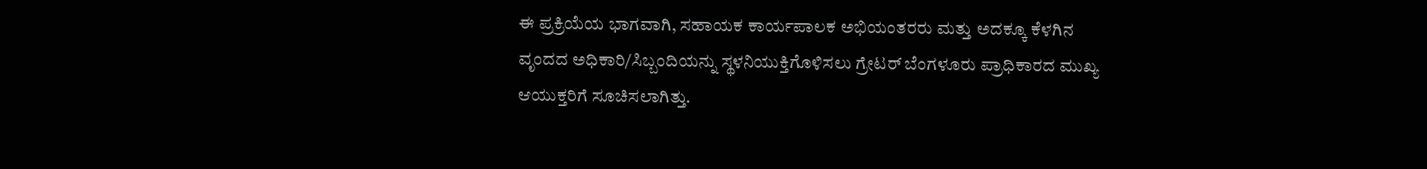ಈ ಪ್ರಕ್ರಿಯೆಯ ಭಾಗವಾಗಿ, ಸಹಾಯಕ ಕಾರ್ಯಪಾಲಕ ಅಭಿಯಂತರರು ಮತ್ತು ಅದಕ್ಕೂ ಕೆಳಗಿನ ವೃಂದದ ಅಧಿಕಾರಿ/ಸಿಬ್ಬಂದಿಯನ್ನು ಸ್ಥಳನಿಯುಕ್ತಿಗೊಳಿಸಲು ಗ್ರೇಟರ್ ಬೆಂಗಳೂರು ಪ್ರಾಧಿಕಾರದ ಮುಖ್ಯ ಆಯುಕ್ತರಿಗೆ ಸೂಚಿಸಲಾಗಿತ್ತು.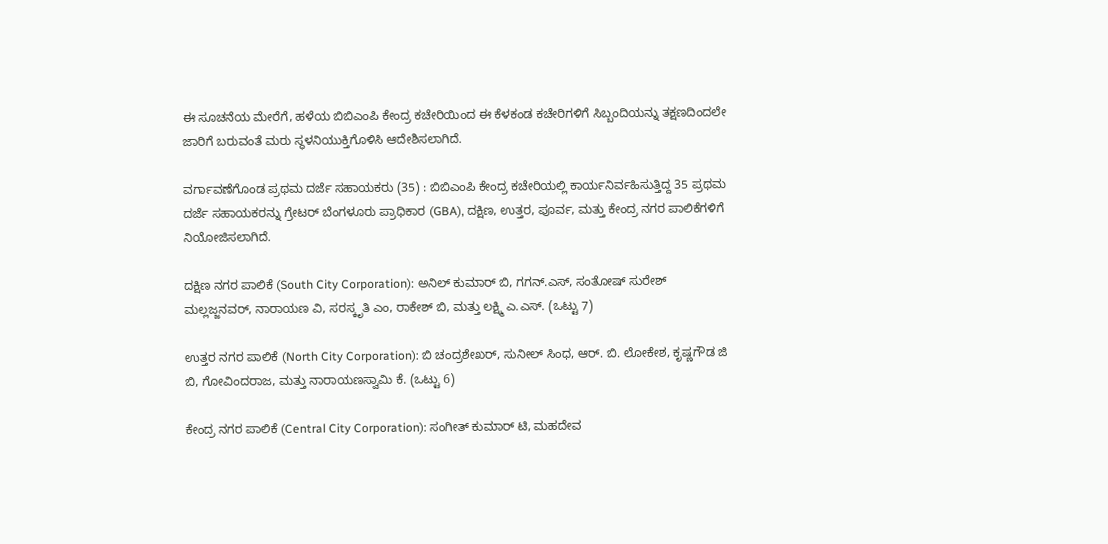ಈ ಸೂಚನೆಯ ಮೇರೆಗೆ, ಹಳೆಯ ಬಿಬಿಎಂಪಿ ಕೇಂದ್ರ ಕಚೇರಿಯಿಂದ ಈ ಕೆಳಕಂಡ ಕಚೇರಿಗಳಿಗೆ ಸಿಬ್ಬಂದಿಯನ್ನು ತಕ್ಷಣದಿಂದಲೇ ಜಾರಿಗೆ ಬರುವಂತೆ ಮರು ಸ್ಥಳನಿಯುಕ್ತಿಗೊಳಿಸಿ ಆದೇಶಿಸಲಾಗಿದೆ.

ವರ್ಗಾವಣೆಗೊಂಡ ಪ್ರಥಮ ದರ್ಜೆ ಸಹಾಯಕರು (35) : ಬಿಬಿಎಂಪಿ ಕೇಂದ್ರ ಕಚೇರಿಯಲ್ಲಿ ಕಾರ್ಯನಿರ್ವಹಿಸುತ್ತಿದ್ದ 35 ಪ್ರಥಮ ದರ್ಜೆ ಸಹಾಯಕರನ್ನು ಗ್ರೇಟರ್ ಬೆಂಗಳೂರು ಪ್ರಾಧಿಕಾರ (GBA), ದಕ್ಷಿಣ, ಉತ್ತರ, ಪೂರ್ವ, ಮತ್ತು ಕೇಂದ್ರ ನಗರ ಪಾಲಿಕೆಗಳಿಗೆ ನಿಯೋಜಿಸಲಾಗಿದೆ.

ದಕ್ಷಿಣ ನಗರ ಪಾಲಿಕೆ (South City Corporation): ಅನಿಲ್ ಕುಮಾರ್ ಬಿ, ಗಗನ್.ಎಸ್, ಸಂತೋಷ್ ಸುರೇಶ್ ಮಲ್ಲಜ್ಜನವ‌ರ್, ನಾರಾಯಣ ವಿ, ಸರಸ್ಕೃತಿ ಎಂ, ರಾಕೇಶ್ ಬಿ, ಮತ್ತು ಲಕ್ಷ್ಮಿ ಎ.ಎಸ್. (ಒಟ್ಟು 7)

ಉತ್ತರ ನಗರ ಪಾಲಿಕೆ (North City Corporation): ಬಿ ಚಂದ್ರಶೇಖರ್, ಸುನೀಲ್ ಸಿಂಧ, ಆರ್. ಬಿ. ಲೋಕೇಶ, ಕೃಷ್ಣಗೌಡ ಜಿ ಬಿ, ಗೋವಿಂದರಾಜ, ಮತ್ತು ನಾರಾಯಣಸ್ವಾಮಿ ಕೆ. (ಒಟ್ಟು 6)

ಕೇಂದ್ರ ನಗರ ಪಾಲಿಕೆ (Central City Corporation): ಸಂಗೀತ್ ಕುಮಾರ್ ಟಿ, ಮಹದೇವ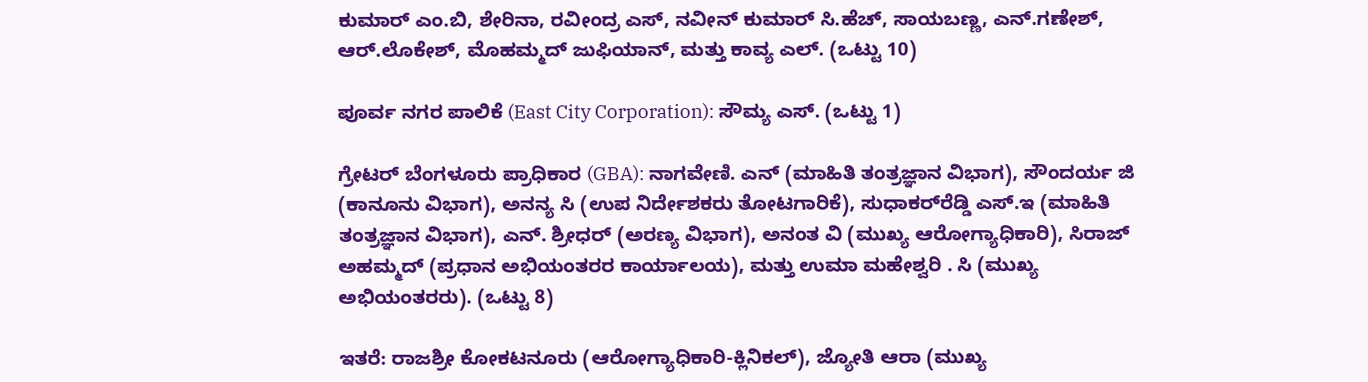ಕುಮಾರ್ ಎಂ.ಬಿ, ಶೇರಿನಾ, ರವೀಂದ್ರ ಎಸ್, ನವೀನ್ ಕುಮಾರ್ ಸಿ.ಹೆಚ್, ಸಾಯಬಣ್ಣ, ಎನ್.ಗಣೇಶ್, ಆ‌ರ್.ಲೊಕೇಶ್, ಮೊಹಮ್ಮದ್ ಜುಫಿಯಾನ್, ಮತ್ತು ಕಾವ್ಯ ಎಲ್. (ಒಟ್ಟು 10)

ಪೂರ್ವ ನಗರ ಪಾಲಿಕೆ (East City Corporation): ಸೌಮ್ಯ ಎಸ್. (ಒಟ್ಟು 1)

ಗ್ರೇಟರ್ ಬೆಂಗಳೂರು ಪ್ರಾಧಿಕಾರ (GBA): ನಾಗವೇಣಿ. ಎನ್ (ಮಾಹಿತಿ ತಂತ್ರಜ್ಞಾನ ವಿಭಾಗ), ಸೌಂದರ್ಯ ಜಿ (ಕಾನೂನು ವಿಭಾಗ), ಅನನ್ಯ ಸಿ (ಉಪ ನಿರ್ದೇಶಕರು ತೋಟಗಾರಿಕೆ), ಸುಧಾಕರ್‌ರೆಡ್ಡಿ ಎಸ್.ಇ (ಮಾಹಿತಿ ತಂತ್ರಜ್ಞಾನ ವಿಭಾಗ), ಎನ್. ಶ್ರೀಧ‌ರ್ (ಅರಣ್ಯ ವಿಭಾಗ), ಅನಂತ ವಿ (ಮುಖ್ಯ ಆರೋಗ್ಯಾಧಿಕಾರಿ), ಸಿರಾಜ್ ಅಹಮ್ಮದ್ (ಪ್ರಧಾನ ಅಭಿಯಂತರರ ಕಾರ್ಯಾಲಯ), ಮತ್ತು ಉಮಾ ಮಹೇಶ್ವರಿ . ಸಿ (ಮುಖ್ಯ ಅಭಿಯಂತರರು). (ಒಟ್ಟು 8)

ಇತರೆ: ರಾಜಶ್ರೀ ಕೋಕಟನೂರು (ಆರೋಗ್ಯಾಧಿಕಾರಿ-ಕ್ಲಿನಿಕಲ್), ಜ್ಯೋತಿ ಆರಾ (ಮುಖ್ಯ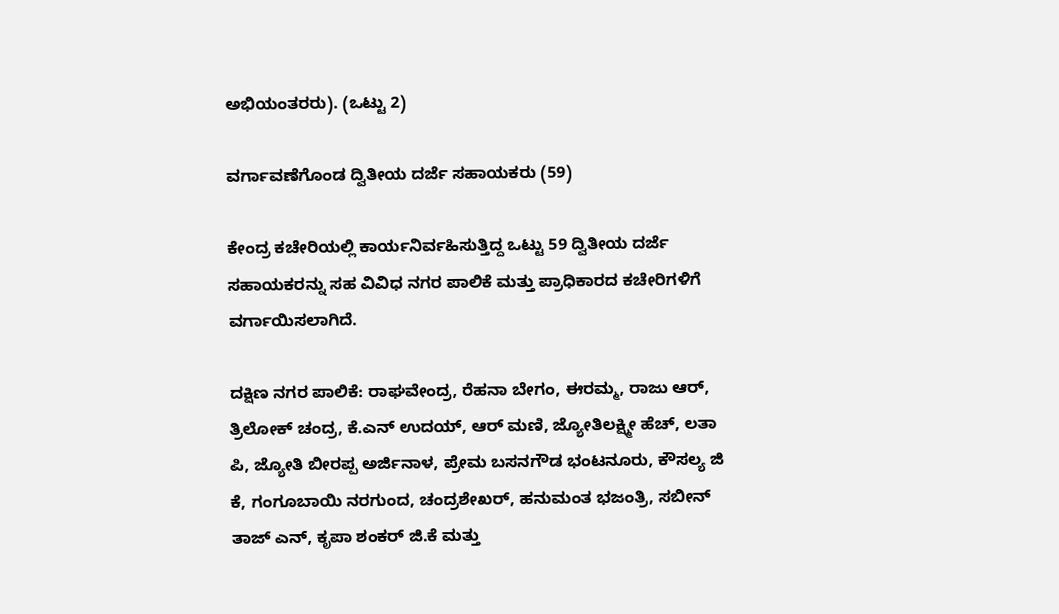ಅಭಿಯಂತರರು). (ಒಟ್ಟು 2)

ವರ್ಗಾವಣೆಗೊಂಡ ದ್ವಿತೀಯ ದರ್ಜೆ ಸಹಾಯಕರು (59)

ಕೇಂದ್ರ ಕಚೇರಿಯಲ್ಲಿ ಕಾರ್ಯನಿರ್ವಹಿಸುತ್ತಿದ್ದ ಒಟ್ಟು 59 ದ್ವಿತೀಯ ದರ್ಜೆ ಸಹಾಯಕರನ್ನು ಸಹ ವಿವಿಧ ನಗರ ಪಾಲಿಕೆ ಮತ್ತು ಪ್ರಾಧಿಕಾರದ ಕಚೇರಿಗಳಿಗೆ ವರ್ಗಾಯಿಸಲಾಗಿದೆ.

ದಕ್ಷಿಣ ನಗರ ಪಾಲಿಕೆ: ರಾಘವೇಂದ್ರ, ರೆಹನಾ ಬೇಗಂ, ಈರಮ್ಮ, ರಾಜು ಆರ್, ತ್ರಿಲೋಕ್ ಚಂದ್ರ, ಕೆ.ಎನ್ ಉದಯ್, ಆರ್ ಮಣಿ, ಜ್ಯೋತಿಲಕ್ಷ್ಮೀ ಹೆಚ್, ಲತಾ ಪಿ, ಜ್ಯೋತಿ ಬೀರಪ್ಪ ಅರ್ಜಿನಾಳ, ಪ್ರೇಮ ಬಸನಗೌಡ ಭಂಟನೂರು, ಕೌಸಲ್ಯ ಜಿ ಕೆ, ಗಂಗೂಬಾಯಿ ನರಗುಂದ, ಚಂದ್ರಶೇಖ‌ರ್, ಹನುಮಂತ ಭಜಂತ್ರಿ, ಸಬೀನ್ ತಾಜ್ ಎನ್, ಕೃಪಾ ಶಂಕರ್ ಜಿ.ಕೆ ಮತ್ತು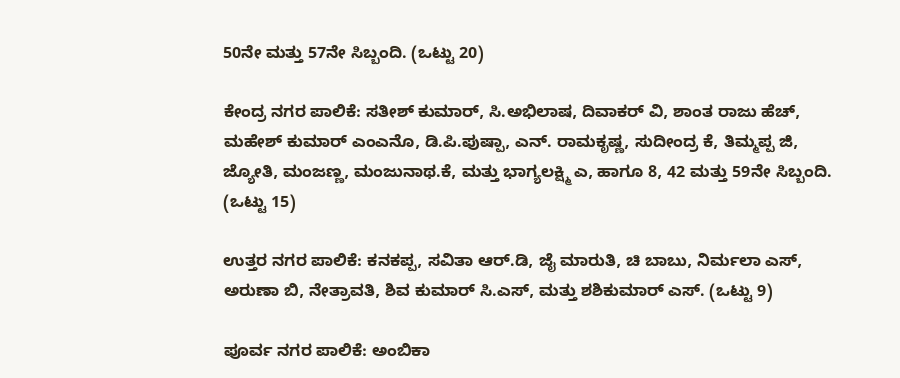50ನೇ ಮತ್ತು 57ನೇ ಸಿಬ್ಬಂದಿ. (ಒಟ್ಟು 20)

ಕೇಂದ್ರ ನಗರ ಪಾಲಿಕೆ: ಸತೀಶ್ ಕುಮಾರ್, ಸಿ.ಅಭಿಲಾಷ, ದಿವಾಕರ್ ವಿ, ಶಾಂತ ರಾಜು ಹೆಚ್, ಮಹೇಶ್ ಕುಮಾರ್ ಎಂಎನೊ, ಡಿ.ಪಿ.ಪುಷ್ಪಾ, ಎನ್. ರಾಮಕೃಷ್ಣ, ಸುದೀಂದ್ರ ಕೆ, ತಿಮ್ಮಪ್ಪ ಜಿ, ಜ್ಯೋತಿ, ಮಂಜಣ್ಣ, ಮಂಜುನಾಥ.ಕೆ, ಮತ್ತು ಭಾಗ್ಯಲಕ್ಷ್ಮಿ ಎ, ಹಾಗೂ 8, 42 ಮತ್ತು 59ನೇ ಸಿಬ್ಬಂದಿ. (ಒಟ್ಟು 15)

ಉತ್ತರ ನಗರ ಪಾಲಿಕೆ: ಕನಕಪ್ಪ, ಸವಿತಾ ಆ‌ರ್.ಡಿ, ಜೈ ಮಾರುತಿ, ಚಿ ಬಾಬು, ನಿರ್ಮಲಾ ಎಸ್, ಅರುಣಾ ಬಿ, ನೇತ್ರಾವತಿ, ಶಿವ ಕುಮಾರ್ ಸಿ.ಎಸ್, ಮತ್ತು ಶಶಿಕುಮಾ‌ರ್ ಎಸ್. (ಒಟ್ಟು 9)

ಪೂರ್ವ ನಗರ ಪಾಲಿಕೆ: ಅಂಬಿಕಾ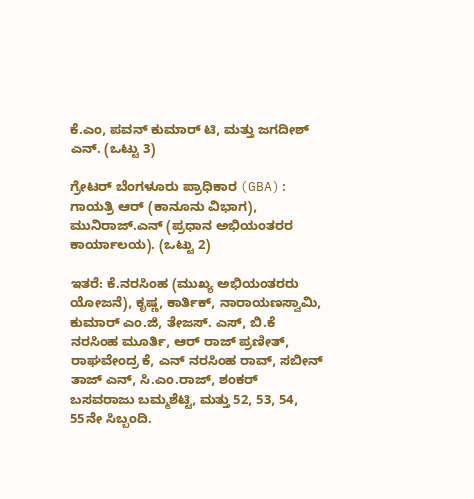ಕೆ.ಎಂ, ಪವನ್ ಕುಮಾರ್ ಟಿ, ಮತ್ತು ಜಗದೀಶ್ ಎನ್. (ಒಟ್ಟು 3)

ಗ್ರೇಟರ್ ಬೆಂಗಳೂರು ಪ್ರಾಧಿಕಾರ (GBA): ಗಾಯತ್ರಿ ಆರ್ (ಕಾನೂನು ವಿಭಾಗ), ಮುನಿರಾಜ್.ಎನ್ (ಪ್ರಧಾನ ಅಭಿಯಂತರರ ಕಾರ್ಯಾಲಯ). (ಒಟ್ಟು 2)

ಇತರೆ: ಕೆ.ನರಸಿಂಹ (ಮುಖ್ಯ ಅಭಿಯಂತರರು ಯೋಜನೆ), ಕೃಷ್ಣ, ಕಾರ್ತಿಕ್, ನಾರಾಯಣಸ್ವಾಮಿ, ಕುಮಾರ್ ಎಂ.ಜಿ, ತೇಜಸ್. ಎಸ್, ಬಿ.ಕೆ ನರಸಿಂಹ ಮೂರ್ತಿ, ಆರ್ ರಾಜ್ ಪ್ರಣೀತ್, ರಾಘವೇಂದ್ರ ಕೆ, ಎನ್ ನರಸಿಂಹ ರಾವ್, ಸಬೀನ್ ತಾಜ್ ಎನ್, ಸಿ.ಎಂ.ರಾಜ್, ಶಂಕ‌ರ್ ಬಸವರಾಜು ಬಮ್ಮಶೆಟ್ಟಿ, ಮತ್ತು 52, 53, 54, 55ನೇ ಸಿಬ್ಬಂದಿ.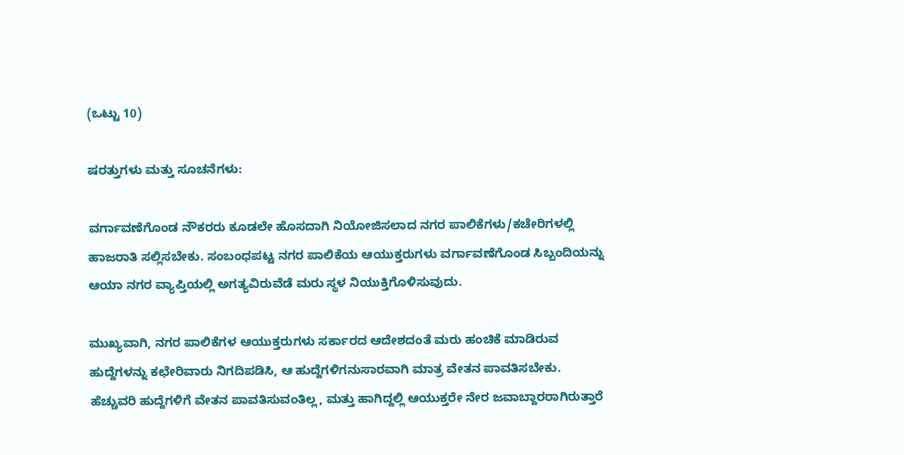(ಒಟ್ಟು 10)

ಷರತ್ತುಗಳು ಮತ್ತು ಸೂಚನೆಗಳು:

ವರ್ಗಾವಣೆಗೊಂಡ ನೌಕರರು ಕೂಡಲೇ ಹೊಸದಾಗಿ ನಿಯೋಜಿಸಲಾದ ನಗರ ಪಾಲಿಕೆಗಳು/ಕಚೇರಿಗಳಲ್ಲಿ ಹಾಜರಾತಿ ಸಲ್ಲಿಸಬೇಕು. ಸಂಬಂಧಪಟ್ಟ ನಗರ ಪಾಲಿಕೆಯ ಆಯುಕ್ತರುಗಳು ವರ್ಗಾವಣೆಗೊಂಡ ಸಿಬ್ಬಂದಿಯನ್ನು ಆಯಾ ನಗರ ವ್ಯಾಪ್ತಿಯಲ್ಲಿ ಅಗತ್ಯವಿರುವೆಡೆ ಮರು ಸ್ಥಳ ನಿಯುಕ್ತಿಗೊಳಿಸುವುದು.

ಮುಖ್ಯವಾಗಿ, ನಗರ ಪಾಲಿಕೆಗಳ ಆಯುಕ್ತರುಗಳು ಸರ್ಕಾರದ ಆದೇಶದಂತೆ ಮರು ಹಂಚಿಕೆ ಮಾಡಿರುವ ಹುದ್ದೆಗಳನ್ನು ಕಛೇರಿವಾರು ನಿಗದಿಪಡಿಸಿ, ಆ ಹುದ್ದೆಗಳಿಗನುಸಾರವಾಗಿ ಮಾತ್ರ ವೇತನ ಪಾವತಿಸಬೇಕು. ಹೆಚ್ಚುವರಿ ಹುದ್ದೆಗಳಿಗೆ ವೇತನ ಪಾವತಿಸುವಂತಿಲ್ಲ, ಮತ್ತು ಹಾಗಿದ್ದಲ್ಲಿ ಆಯುಕ್ತರೇ ನೇರ ಜವಾಬ್ದಾರರಾಗಿರುತ್ತಾರೆ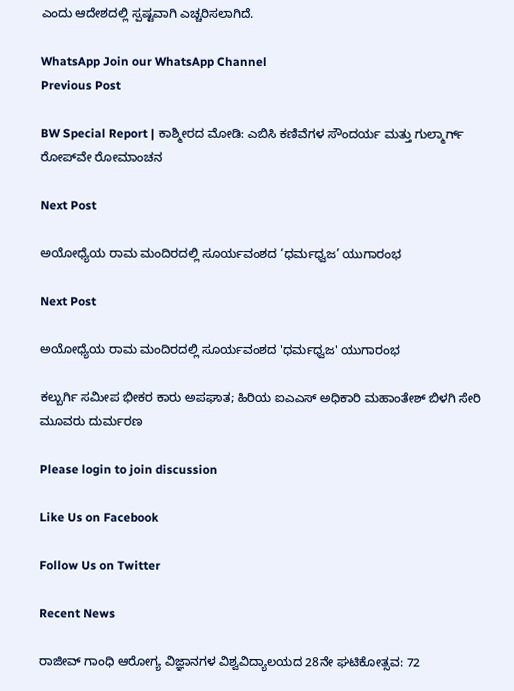ಎಂದು ಆದೇಶದಲ್ಲಿ ಸ್ಪಷ್ಟವಾಗಿ ಎಚ್ಚರಿಸಲಾಗಿದೆ.

WhatsApp Join our WhatsApp Channel
Previous Post

BW Special Report | ಕಾಶ್ಮೀರದ ಮೋಡಿ: ಎಬಿಸಿ ಕಣಿವೆಗಳ ಸೌಂದರ್ಯ ಮತ್ತು ಗುಲ್ಮಾರ್ಗ್ ರೋಪ್‌ವೇ ರೋಮಾಂಚನ

Next Post

ಅಯೋಧ್ಯೆಯ ರಾಮ ಮಂದಿರದಲ್ಲಿ ಸೂರ್ಯವಂಶದ ‘ಧರ್ಮಧ್ವಜ’ ಯುಗಾರಂಭ

Next Post

ಅಯೋಧ್ಯೆಯ ರಾಮ ಮಂದಿರದಲ್ಲಿ ಸೂರ್ಯವಂಶದ 'ಧರ್ಮಧ್ವಜ' ಯುಗಾರಂಭ

ಕಲ್ಬುರ್ಗಿ ಸಮೀಪ ಭೀಕರ ಕಾರು ಅಪಘಾತ; ಹಿರಿಯ ಐಎಎಸ್ ಅಧಿಕಾರಿ ಮಹಾಂತೇಶ್ ಬಿಳಗಿ ಸೇರಿ ಮೂವರು ದುರ್ಮರಣ

Please login to join discussion

Like Us on Facebook

Follow Us on Twitter

Recent News

ರಾಜೀವ್ ಗಾಂಧಿ ಆರೋಗ್ಯ ವಿಜ್ಞಾನಗಳ ವಿಶ್ವವಿದ್ಯಾಲಯದ 28ನೇ ಘಟಿಕೋತ್ಸವ: 72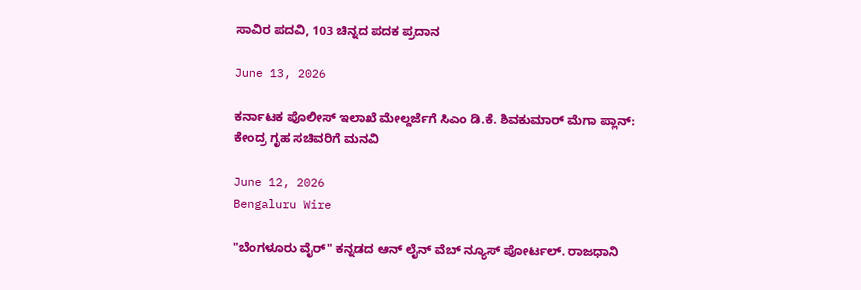ಸಾವಿರ ಪದವಿ, 103 ಚಿನ್ನದ ಪದಕ ಪ್ರದಾನ

June 13, 2026

ಕರ್ನಾಟಕ ಪೊಲೀಸ್ ಇಲಾಖೆ ಮೇಲ್ದರ್ಜೆಗೆ ಸಿಎಂ ಡಿ.ಕೆ. ಶಿವಕುಮಾರ್ ಮೆಗಾ ಪ್ಲಾನ್: ಕೇಂದ್ರ ಗೃಹ ಸಚಿವರಿಗೆ ಮನವಿ

June 12, 2026
Bengaluru Wire

"ಬೆಂಗಳೂರು ವೈರ್" ಕನ್ನಡದ ಆನ್ ಲೈನ್ ವೆಬ್ ನ್ಯೂಸ್ ಪೋರ್ಟಲ್. ರಾಜಧಾನಿ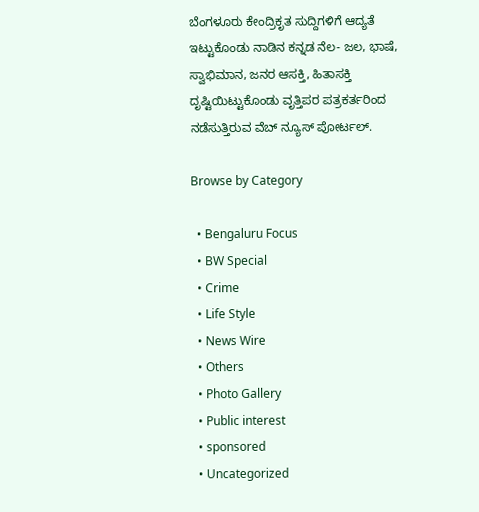ಬೆಂಗಳೂರು ಕೇಂದ್ರಿಕೃತ ಸುದ್ದಿಗಳಿಗೆ ಆದ್ಯತೆ ಇಟ್ಟುಕೊಂಡು ನಾಡಿನ ಕನ್ನಡ ನೆಲ- ಜಲ, ಭಾಷೆ, ಸ್ವಾಭಿಮಾನ, ಜನರ ಆಸಕ್ತಿ, ಹಿತಾಸಕ್ತಿ ದೃಷ್ಟಿಯಿಟ್ಟುಕೊಂಡು ವೃತ್ತಿಪರ ಪತ್ರಕರ್ತರಿಂದ ನಡೆಸುತ್ತಿರುವ ವೆಬ್ ನ್ಯೂಸ್ ಪೋರ್ಟಲ್.

Browse by Category

  • Bengaluru Focus
  • BW Special
  • Crime
  • Life Style
  • News Wire
  • Others
  • Photo Gallery
  • Public interest
  • sponsored
  • Uncategorized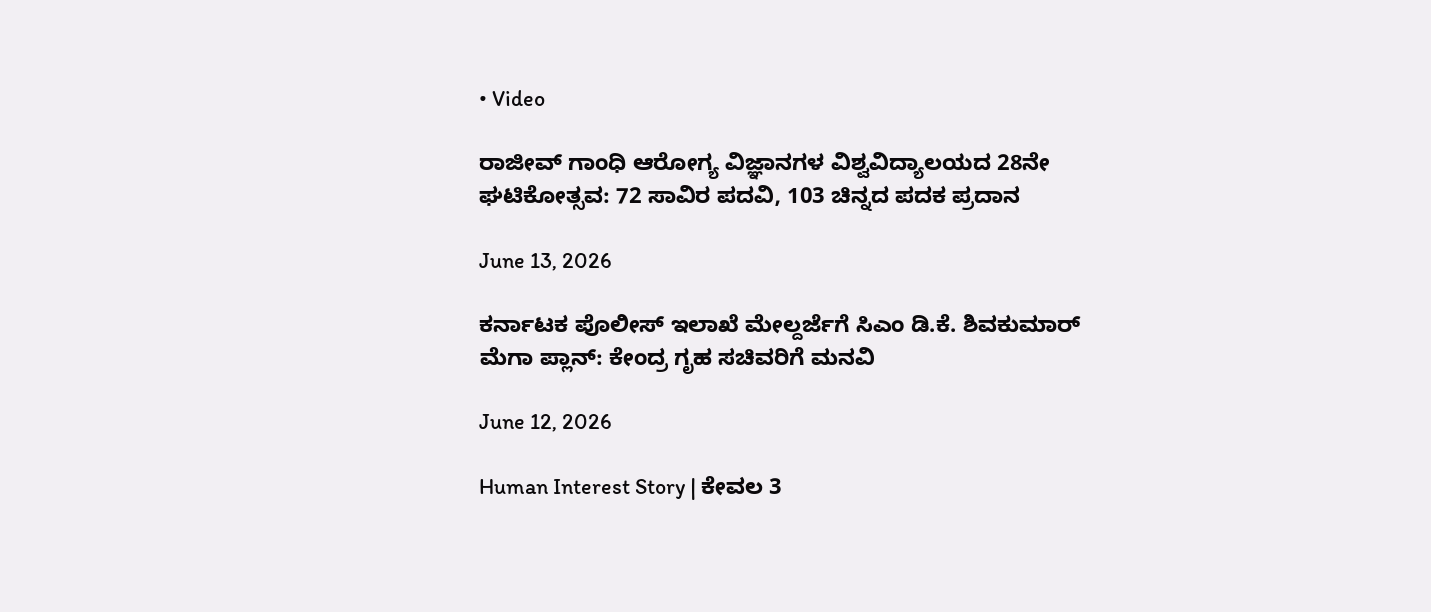• Video

ರಾಜೀವ್ ಗಾಂಧಿ ಆರೋಗ್ಯ ವಿಜ್ಞಾನಗಳ ವಿಶ್ವವಿದ್ಯಾಲಯದ 28ನೇ ಘಟಿಕೋತ್ಸವ: 72 ಸಾವಿರ ಪದವಿ, 103 ಚಿನ್ನದ ಪದಕ ಪ್ರದಾನ

June 13, 2026

ಕರ್ನಾಟಕ ಪೊಲೀಸ್ ಇಲಾಖೆ ಮೇಲ್ದರ್ಜೆಗೆ ಸಿಎಂ ಡಿ.ಕೆ. ಶಿವಕುಮಾರ್ ಮೆಗಾ ಪ್ಲಾನ್: ಕೇಂದ್ರ ಗೃಹ ಸಚಿವರಿಗೆ ಮನವಿ

June 12, 2026

Human Interest Story | ಕೇವಲ 3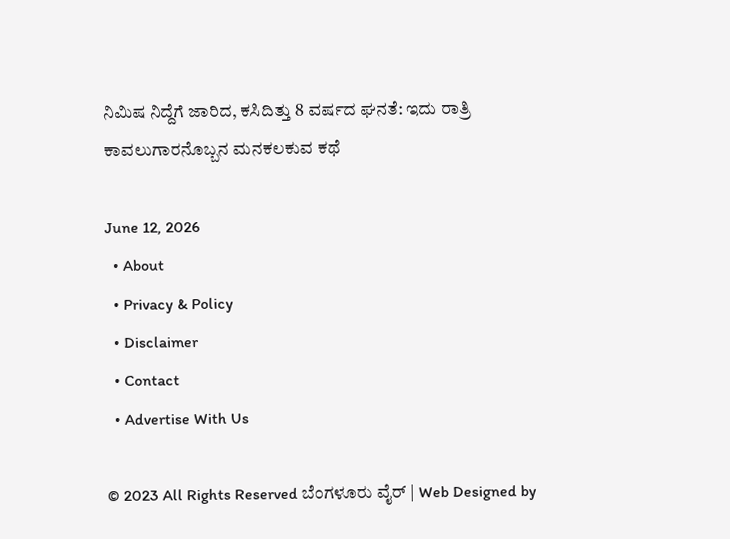ನಿಮಿಷ ನಿದ್ದೆಗೆ ಜಾರಿದ, ಕಸಿದಿತ್ತು 8 ವರ್ಷದ ಘನತೆ: ಇದು ರಾತ್ರಿ ಕಾವಲುಗಾರನೊಬ್ಬನ ಮನಕಲಕುವ ಕಥೆ

June 12, 2026
  • About
  • Privacy & Policy
  • Disclaimer
  • Contact
  • Advertise With Us

© 2023 All Rights Reserved ಬೆಂಗಳೂರು ವೈರ್‌ | Web Designed by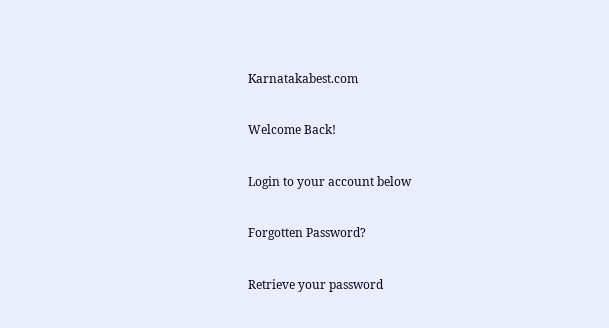Karnatakabest.com

Welcome Back!

Login to your account below

Forgotten Password?

Retrieve your password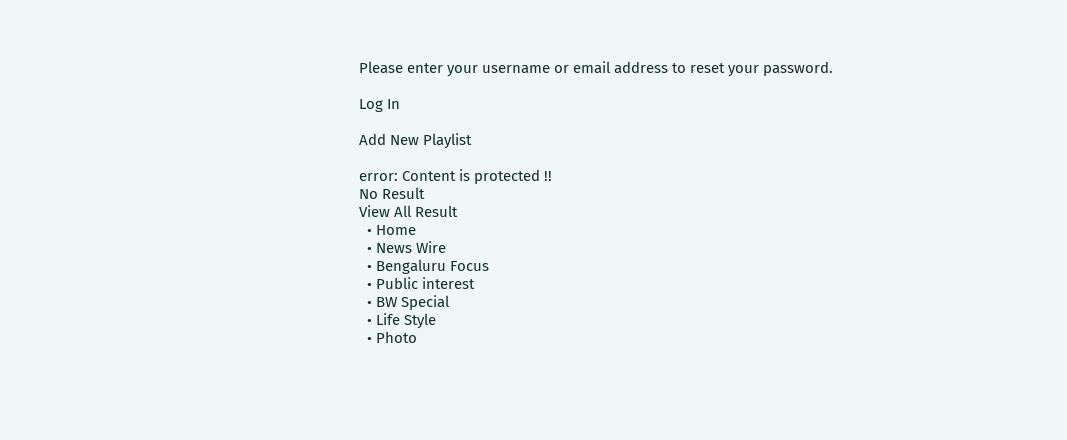Please enter your username or email address to reset your password.

Log In

Add New Playlist

error: Content is protected !!
No Result
View All Result
  • Home
  • News Wire
  • Bengaluru Focus
  • Public interest
  • BW Special
  • Life Style
  • Photo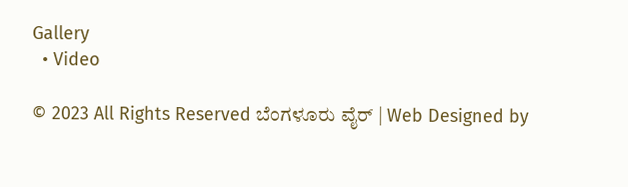Gallery
  • Video

© 2023 All Rights Reserved ಬೆಂಗಳೂರು ವೈರ್‌ | Web Designed by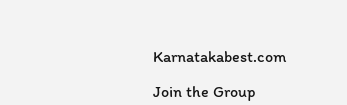Karnatakabest.com

Join the Group